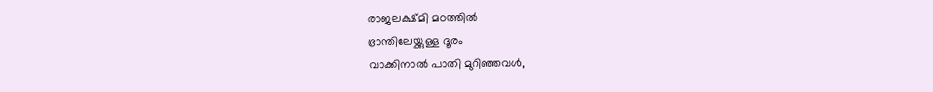രാജലക്ഷ്മി മഠത്തിൽ
ഭ്രാന്തിലേയ്ക്കുള്ള ദൂരം
വാക്കിനാൽ പാതി മുറിഞ്ഞവൾ,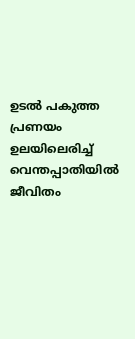ഉടൽ പകുത്ത പ്രണയം
ഉലയിലെരിച്ച് വെന്തപ്പാതിയിൽ ജീവിതം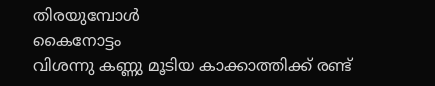തിരയുമ്പോൾ
കൈനോട്ടം
വിശന്നു കണ്ണു മൂടിയ കാക്കാത്തിക്ക് രണ്ട്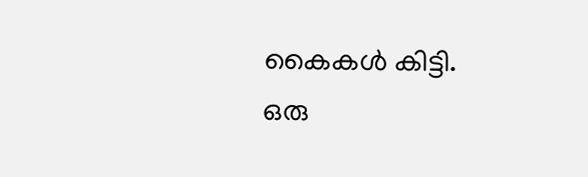കൈകൾ കിട്ടി.
ഒരു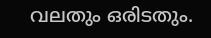വലതും ഒരിടതും.